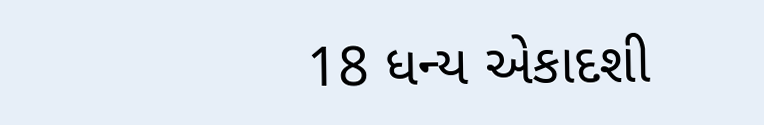18 ધન્ય એકાદશી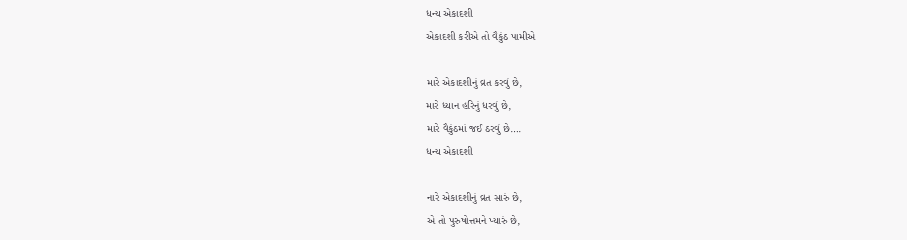ધન્ય એકાદશી
એકાદશી કરીએ તો વૈકુંઠ પામીએ

મારે એકાદશીનું વ્રત કરવું છે,
મારે ધ્યાન હરિનું ધરવું છે,
મારે વૈકુંઠમાં જઈ ઠરવું છે….
ધન્ય એકાદશી

નારે એકાદશીનું વ્રત સારું છે,
એ તો પુરુષોત્તમને પ્યારું છે,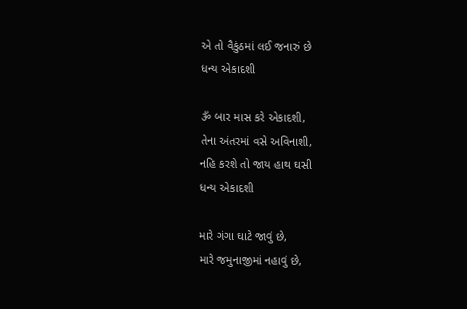એ તો વૈકુંઠમાં લઈ જનારું છે
ધન્ય એકાદશી

ૐ બાર માસ કરે એકાદશી,
તેના અંતરમાં વસે અવિનાશી,
નહિ કરશે તો જાય હાથ ઘસી
ધન્ય એકાદશી

મારે ગંગા ઘાટે જાવું છે,
મારે જમુનાજીમાં નહાવું છે,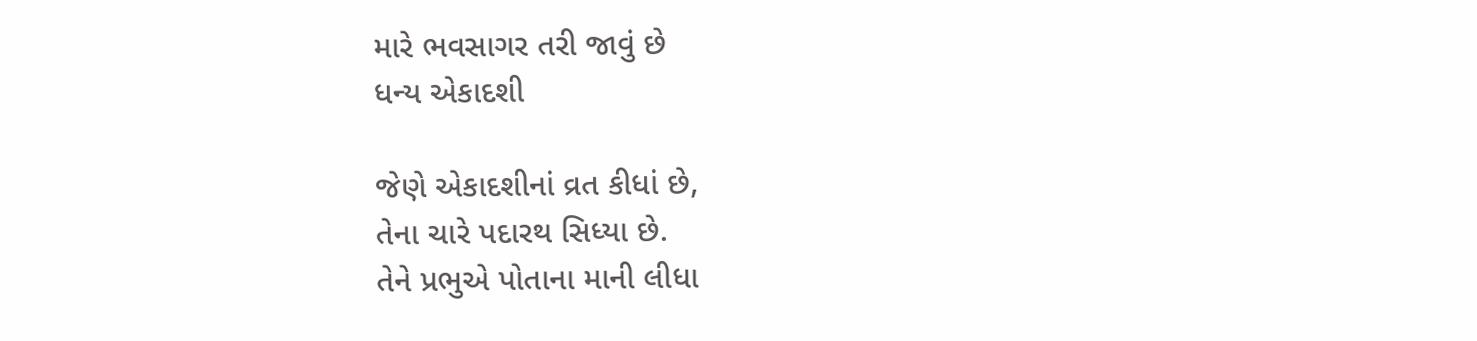મારે ભવસાગર તરી જાવું છે
ધન્ય એકાદશી

જેણે એકાદશીનાં વ્રત કીધાં છે,
તેના ચારે પદારથ સિધ્યા છે.
તેને પ્રભુએ પોતાના માની લીધા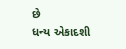છે
ધન્ય એકાદશી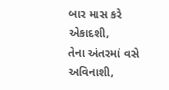બાર માસ કરે એકાદશી,
તેના અંતરમાં વસે અવિનાશી,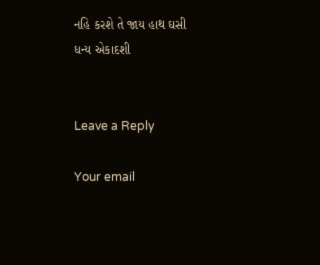નહિ કરશે તે જાય હાથ ઘસી
ધન્ય એકાદશી


Leave a Reply

Your email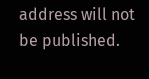address will not be published.